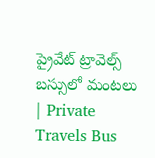ప్రైవేట్‌ ట్రావెల్స్‌ బస్సులో మంటలు | Private Travels Bus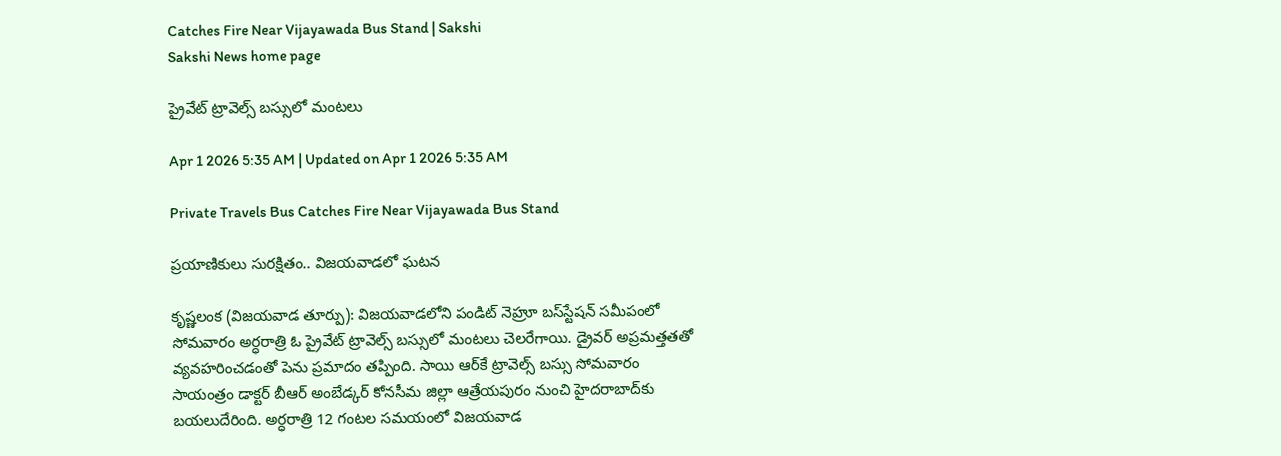Catches Fire Near Vijayawada Bus Stand | Sakshi
Sakshi News home page

ప్రైవేట్‌ ట్రావెల్స్‌ బస్సులో మంటలు

Apr 1 2026 5:35 AM | Updated on Apr 1 2026 5:35 AM

Private Travels Bus Catches Fire Near Vijayawada Bus Stand

ప్రయాణికులు సురక్షితం.. విజయవాడలో ఘటన

కృష్ణలంక (విజయవాడ తూర్పు): విజయవాడలోని పండిట్‌ నెహ్రూ బస్‌స్టేషన్‌ సమీపంలో సోమవారం అర్ధరాత్రి ఓ ప్రైవేట్‌ ట్రావెల్స్‌ బస్సులో మంటలు చెలరేగాయి. డ్రైవర్‌ అప్రమత్తతతో వ్యవహరించడంతో పెను ప్రమాదం తప్పింది. సాయి ఆర్‌కే ట్రావెల్స్‌ బస్సు సోమవారం సాయంత్రం డాక్టర్‌ బీఆర్‌ అంబేడ్కర్‌ కోనసీమ జిల్లా ఆత్రేయపురం నుంచి హైదరాబాద్‌కు బయలుదేరింది. అర్ధరాత్రి 12 గంటల సమయంలో విజయవాడ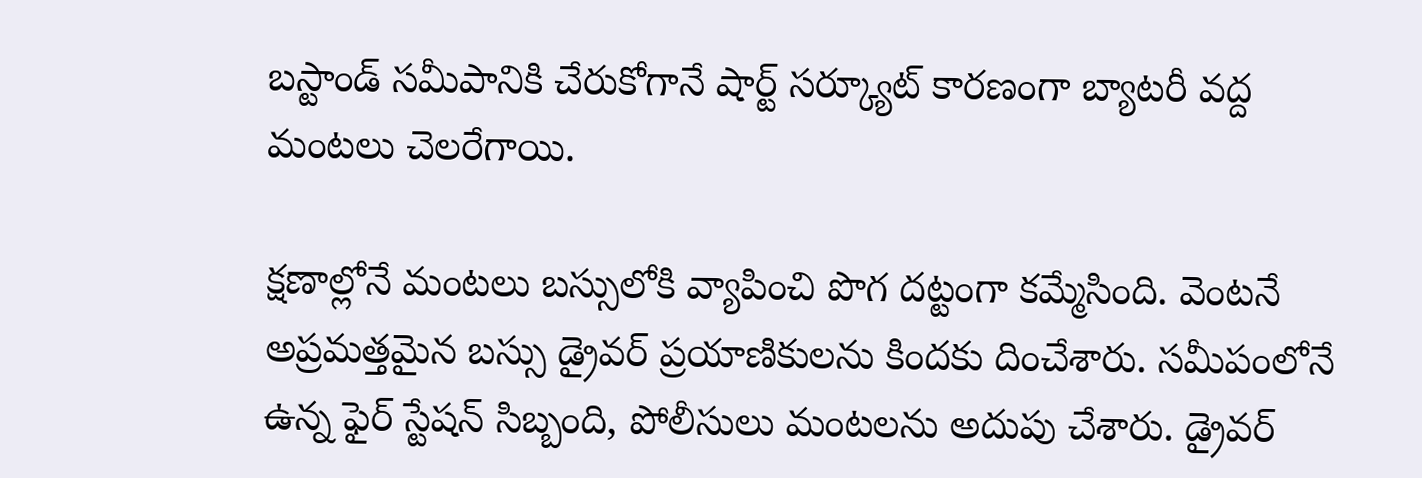బస్టాండ్‌ సమీపానికి చేరుకోగానే షార్ట్‌ సర్క్యూట్‌ కారణంగా బ్యాటరీ వద్ద మంటలు చెలరేగాయి.

క్షణాల్లోనే మంటలు బస్సులోకి వ్యాపించి పొగ దట్టంగా కమ్మేసింది. వెంటనే అప్రమత్తమైన బస్సు డ్రైవర్‌ ప్రయాణికులను కిందకు దించేశారు. సమీపంలోనే ఉన్న ఫైర్‌ స్టేషన్‌ సిబ్బంది, పోలీసులు మంటలను అదుపు చేశారు. డ్రైవర్‌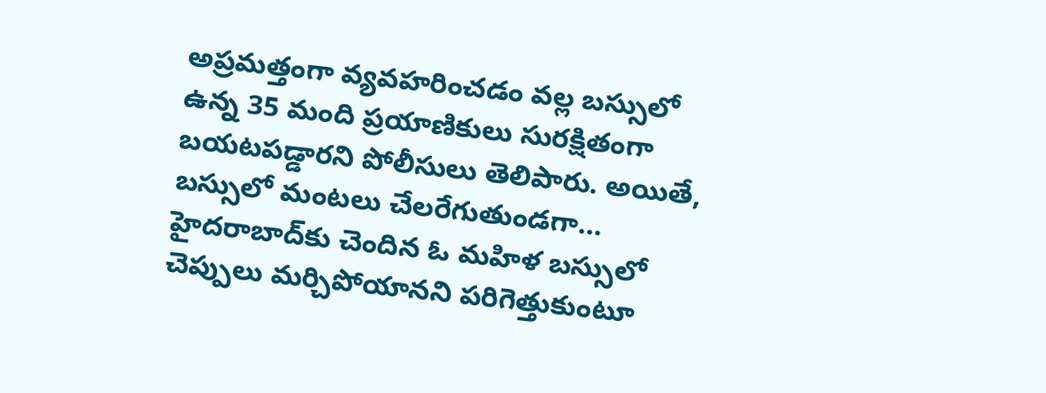అప్రమత్తంగా వ్యవహరించడం వల్ల బస్సులో ఉన్న 35 మంది ప్రయాణికులు సురక్షితంగా బయటపడ్డారని పోలీసులు తెలిపారు. అయితే, బస్సులో మంటలు చేలరేగుతుండగా... హైదరాబాద్‌కు చెందిన ఓ మహిళ బస్సులో చెప్పులు మర్చిపోయానని పరిగెత్తుకుంటూ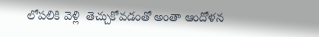లోపలికి వెళ్లి  తెచ్చుకోవడంతో అంతా ఆందోళన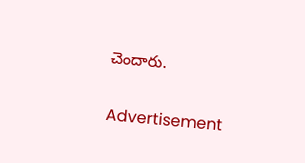చెందారు.

Advertisement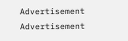Advertisement
Advertisement